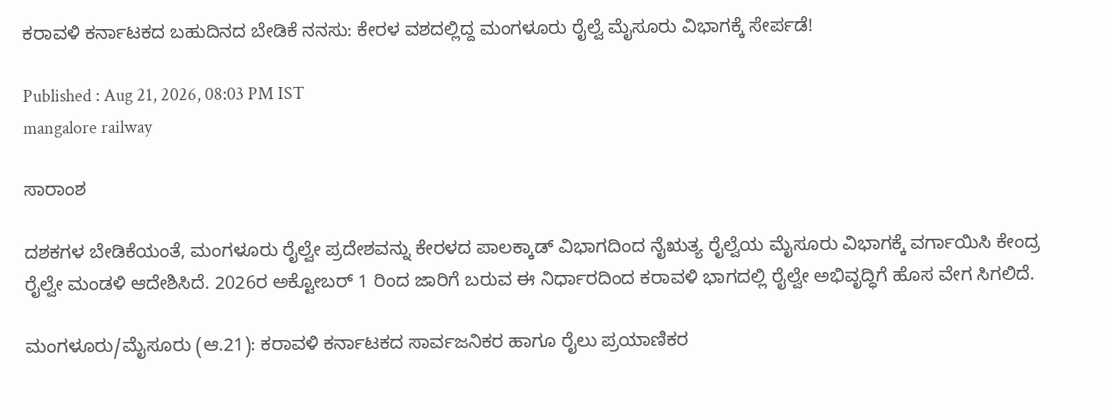ಕರಾವಳಿ ಕರ್ನಾಟಕದ ಬಹುದಿನದ ಬೇಡಿಕೆ ನನಸು: ಕೇರಳ ವಶದಲ್ಲಿದ್ದ ಮಂಗಳೂರು ರೈಲ್ವೆ ಮೈಸೂರು ವಿಭಾಗಕ್ಕೆ ಸೇರ್ಪಡೆ!

Published : Aug 21, 2026, 08:03 PM IST
mangalore railway

ಸಾರಾಂಶ

ದಶಕಗಳ ಬೇಡಿಕೆಯಂತೆ, ಮಂಗಳೂರು ರೈಲ್ವೇ ಪ್ರದೇಶವನ್ನು ಕೇರಳದ ಪಾಲಕ್ಕಾಡ್ ವಿಭಾಗದಿಂದ ನೈಋತ್ಯ ರೈಲ್ವೆಯ ಮೈಸೂರು ವಿಭಾಗಕ್ಕೆ ವರ್ಗಾಯಿಸಿ ಕೇಂದ್ರ ರೈಲ್ವೇ ಮಂಡಳಿ ಆದೇಶಿಸಿದೆ. 2026ರ ಅಕ್ಟೋಬರ್ 1 ರಿಂದ ಜಾರಿಗೆ ಬರುವ ಈ ನಿರ್ಧಾರದಿಂದ ಕರಾವಳಿ ಭಾಗದಲ್ಲಿ ರೈಲ್ವೇ ಅಭಿವೃದ್ಧಿಗೆ ಹೊಸ ವೇಗ ಸಿಗಲಿದೆ.

ಮಂಗಳೂರು/ಮೈಸೂರು (ಆ.21): ಕರಾವಳಿ ಕರ್ನಾಟಕದ ಸಾರ್ವಜನಿಕರ ಹಾಗೂ ರೈಲು ಪ್ರಯಾಣಿಕರ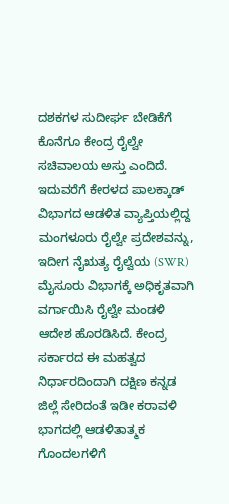ದಶಕಗಳ ಸುದೀರ್ಘ ಬೇಡಿಕೆಗೆ ಕೊನೆಗೂ ಕೇಂದ್ರ ರೈಲ್ವೇ ಸಚಿವಾಲಯ ಅಸ್ತು ಎಂದಿದೆ. ಇದುವರೆಗೆ ಕೇರಳದ ಪಾಲಕ್ಕಾಡ್ ವಿಭಾಗದ ಆಡಳಿತ ವ್ಯಾಪ್ತಿಯಲ್ಲಿದ್ದ ಮಂಗಳೂರು ರೈಲ್ವೇ ಪ್ರದೇಶವನ್ನು, ಇದೀಗ ನೈಋತ್ಯ ರೈಲ್ವೆಯ (SWR) ಮೈಸೂರು ವಿಭಾಗಕ್ಕೆ ಅಧಿಕೃತವಾಗಿ ವರ್ಗಾಯಿಸಿ ರೈಲ್ವೇ ಮಂಡಳಿ ಆದೇಶ ಹೊರಡಿಸಿದೆ. ಕೇಂದ್ರ ಸರ್ಕಾರದ ಈ ಮಹತ್ವದ ನಿರ್ಧಾರದಿಂದಾಗಿ ದಕ್ಷಿಣ ಕನ್ನಡ ಜಿಲ್ಲೆ ಸೇರಿದಂತೆ ಇಡೀ ಕರಾವಳಿ ಭಾಗದಲ್ಲಿ ಆಡಳಿತಾತ್ಮಕ ಗೊಂದಲಗಳಿಗೆ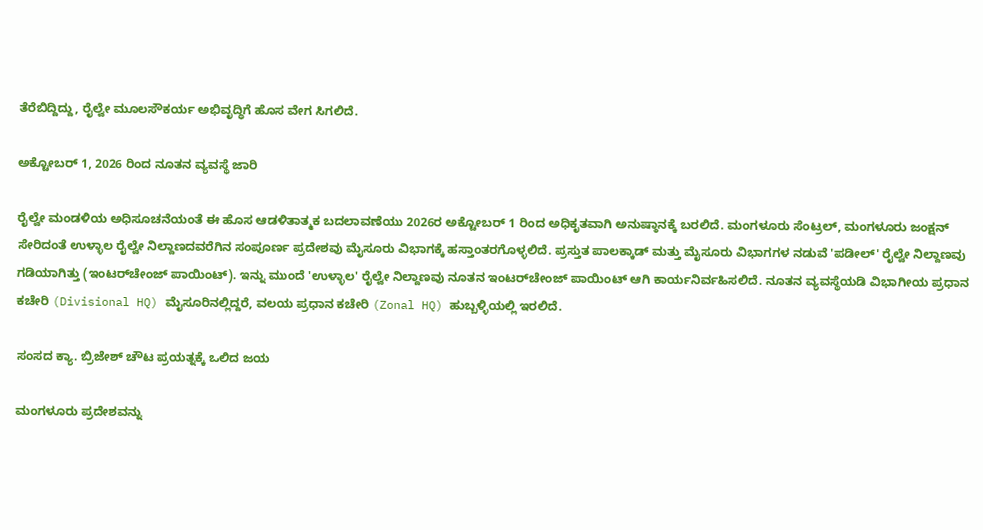ತೆರೆಬಿದ್ದಿದ್ದು, ರೈಲ್ವೇ ಮೂಲಸೌಕರ್ಯ ಅಭಿವೃದ್ಧಿಗೆ ಹೊಸ ವೇಗ ಸಿಗಲಿದೆ.

ಅಕ್ಟೋಬರ್ 1, 2026 ರಿಂದ ನೂತನ ವ್ಯವಸ್ಥೆ ಜಾರಿ

ರೈಲ್ವೇ ಮಂಡಳಿಯ ಅಧಿಸೂಚನೆಯಂತೆ ಈ ಹೊಸ ಆಡಳಿತಾತ್ಮಕ ಬದಲಾವಣೆಯು 2026ರ ಅಕ್ಟೋಬರ್ 1 ರಿಂದ ಅಧಿಕೃತವಾಗಿ ಅನುಷ್ಠಾನಕ್ಕೆ ಬರಲಿದೆ. ಮಂಗಳೂರು ಸೆಂಟ್ರಲ್, ಮಂಗಳೂರು ಜಂಕ್ಷನ್ ಸೇರಿದಂತೆ ಉಳ್ಳಾಲ ರೈಲ್ವೇ ನಿಲ್ದಾಣದವರೆಗಿನ ಸಂಪೂರ್ಣ ಪ್ರದೇಶವು ಮೈಸೂರು ವಿಭಾಗಕ್ಕೆ ಹಸ್ತಾಂತರಗೊಳ್ಳಲಿದೆ. ಪ್ರಸ್ತುತ ಪಾಲಕ್ಕಾಡ್ ಮತ್ತು ಮೈಸೂರು ವಿಭಾಗಗಳ ನಡುವೆ 'ಪಡೀಲ್' ರೈಲ್ವೇ ನಿಲ್ದಾಣವು ಗಡಿಯಾಗಿತ್ತು (ಇಂಟರ್‌ಚೇಂಜ್ ಪಾಯಿಂಟ್). ಇನ್ನು ಮುಂದೆ 'ಉಳ್ಳಾಲ' ರೈಲ್ವೇ ನಿಲ್ದಾಣವು ನೂತನ ಇಂಟರ್‌ಚೇಂಜ್ ಪಾಯಿಂಟ್ ಆಗಿ ಕಾರ್ಯನಿರ್ವಹಿಸಲಿದೆ. ನೂತನ ವ್ಯವಸ್ಥೆಯಡಿ ವಿಭಾಗೀಯ ಪ್ರಧಾನ ಕಚೇರಿ (Divisional HQ) ಮೈಸೂರಿನಲ್ಲಿದ್ದರೆ, ವಲಯ ಪ್ರಧಾನ ಕಚೇರಿ (Zonal HQ) ಹುಬ್ಬಳ್ಳಿಯಲ್ಲಿ ಇರಲಿದೆ.

ಸಂಸದ ಕ್ಯಾ. ಬ್ರಿಜೇಶ್ ಚೌಟ ಪ್ರಯತ್ನಕ್ಕೆ ಒಲಿದ ಜಯ

ಮಂಗಳೂರು ಪ್ರದೇಶವನ್ನು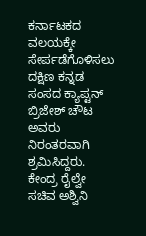ಕರ್ನಾಟಕದ ವಲಯಕ್ಕೇ ಸೇರ್ಪಡೆಗೊಳಿಸಲು ದಕ್ಷಿಣ ಕನ್ನಡ ಸಂಸದ ಕ್ಯಾಪ್ಟನ್ ಬ್ರಿಜೇಶ್‌ ಚೌಟ ಅವರು ನಿರಂತರವಾಗಿ ಶ್ರಮಿಸಿದ್ದರು. ಕೇಂದ್ರ ರೈಲ್ವೇ ಸಚಿವ ಅಶ್ವಿನಿ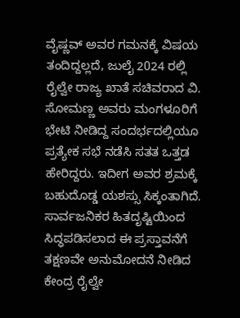ವೈಷ್ಣವ್ ಅವರ ಗಮನಕ್ಕೆ ವಿಷಯ ತಂದಿದ್ದಲ್ಲದೆ, ಜುಲೈ 2024 ರಲ್ಲಿ ರೈಲ್ವೇ ರಾಜ್ಯ ಖಾತೆ ಸಚಿವರಾದ ವಿ. ಸೋಮಣ್ಣ ಅವರು ಮಂಗಳೂರಿಗೆ ಭೇಟಿ ನೀಡಿದ್ದ ಸಂದರ್ಭದಲ್ಲಿಯೂ ಪ್ರತ್ಯೇಕ ಸಭೆ ನಡೆಸಿ ಸತತ ಒತ್ತಡ ಹೇರಿದ್ದರು. ಇದೀಗ ಅವರ ಶ್ರಮಕ್ಕೆ ಬಹುದೊಡ್ಡ ಯಶಸ್ಸು ಸಿಕ್ಕಂತಾಗಿದೆ. ಸಾರ್ವಜನಿಕರ ಹಿತದೃಷ್ಟಿಯಿಂದ ಸಿದ್ಧಪಡಿಸಲಾದ ಈ ಪ್ರಸ್ತಾವನೆಗೆ ತಕ್ಷಣವೇ ಅನುಮೋದನೆ ನೀಡಿದ ಕೇಂದ್ರ ರೈಲ್ವೇ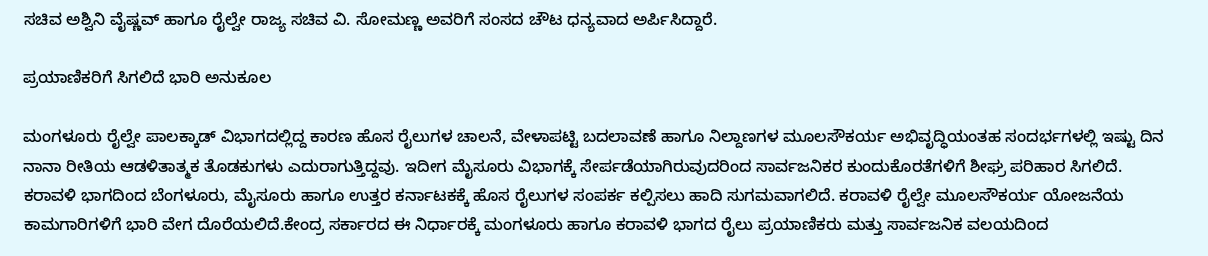ಸಚಿವ ಅಶ್ವಿನಿ ವೈಷ್ಣವ್ ಹಾಗೂ ರೈಲ್ವೇ ರಾಜ್ಯ ಸಚಿವ ವಿ. ಸೋಮಣ್ಣ ಅವರಿಗೆ ಸಂಸದ ಚೌಟ ಧನ್ಯವಾದ ಅರ್ಪಿಸಿದ್ದಾರೆ.

ಪ್ರಯಾಣಿಕರಿಗೆ ಸಿಗಲಿದೆ ಭಾರಿ ಅನುಕೂಲ

ಮಂಗಳೂರು ರೈಲ್ವೇ ಪಾಲಕ್ಕಾಡ್ ವಿಭಾಗದಲ್ಲಿದ್ದ ಕಾರಣ ಹೊಸ ರೈಲುಗಳ ಚಾಲನೆ, ವೇಳಾಪಟ್ಟಿ ಬದಲಾವಣೆ ಹಾಗೂ ನಿಲ್ದಾಣಗಳ ಮೂಲಸೌಕರ್ಯ ಅಭಿವೃದ್ಧಿಯಂತಹ ಸಂದರ್ಭಗಳಲ್ಲಿ ಇಷ್ಟು ದಿನ ನಾನಾ ರೀತಿಯ ಆಡಳಿತಾತ್ಮಕ ತೊಡಕುಗಳು ಎದುರಾಗುತ್ತಿದ್ದವು. ಇದೀಗ ಮೈಸೂರು ವಿಭಾಗಕ್ಕೆ ಸೇರ್ಪಡೆಯಾಗಿರುವುದರಿಂದ ಸಾರ್ವಜನಿಕರ ಕುಂದುಕೊರತೆಗಳಿಗೆ ಶೀಘ್ರ ಪರಿಹಾರ ಸಿಗಲಿದೆ. ಕರಾವಳಿ ಭಾಗದಿಂದ ಬೆಂಗಳೂರು, ಮೈಸೂರು ಹಾಗೂ ಉತ್ತರ ಕರ್ನಾಟಕಕ್ಕೆ ಹೊಸ ರೈಲುಗಳ ಸಂಪರ್ಕ ಕಲ್ಪಿಸಲು ಹಾದಿ ಸುಗಮವಾಗಲಿದೆ. ಕರಾವಳಿ ರೈಲ್ವೇ ಮೂಲಸೌಕರ್ಯ ಯೋಜನೆಯ ಕಾಮಗಾರಿಗಳಿಗೆ ಭಾರಿ ವೇಗ ದೊರೆಯಲಿದೆ.ಕೇಂದ್ರ ಸರ್ಕಾರದ ಈ ನಿರ್ಧಾರಕ್ಕೆ ಮಂಗಳೂರು ಹಾಗೂ ಕರಾವಳಿ ಭಾಗದ ರೈಲು ಪ್ರಯಾಣಿಕರು ಮತ್ತು ಸಾರ್ವಜನಿಕ ವಲಯದಿಂದ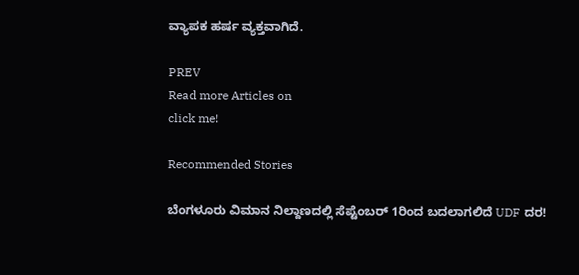ವ್ಯಾಪಕ ಹರ್ಷ ವ್ಯಕ್ತವಾಗಿದೆ.

PREV
Read more Articles on
click me!

Recommended Stories

ಬೆಂಗಳೂರು ವಿಮಾನ ನಿಲ್ದಾಣದಲ್ಲಿ ಸೆಪ್ಟೆಂಬರ್ 1ರಿಂದ ಬದಲಾಗಲಿದೆ UDF ದರ!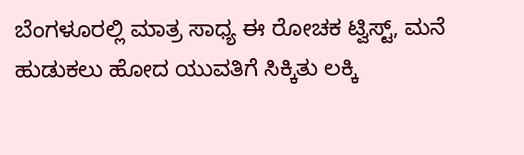ಬೆಂಗಳೂರಲ್ಲಿ ಮಾತ್ರ ಸಾಧ್ಯ ಈ ರೋಚಕ ಟ್ವಿಸ್ಟ್, ಮನೆ ಹುಡುಕಲು ಹೋದ ಯುವತಿಗೆ ಸಿಕ್ಕಿತು ಲಕ್ಕಿ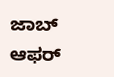ಜಾಬ್ ಆಫರ್